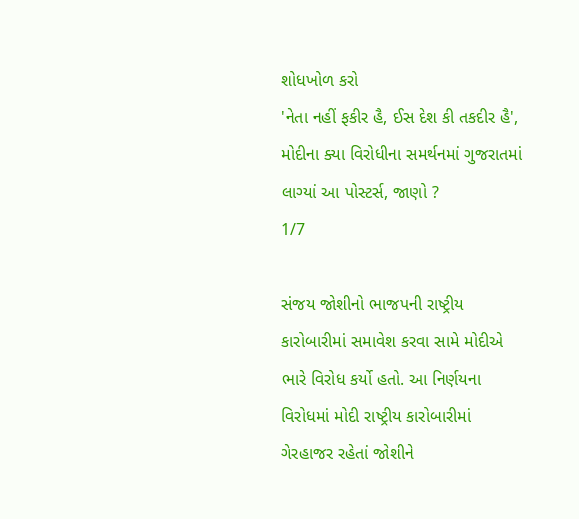શોધખોળ કરો
'નેતા નહીં ફકીર હૈ, ઈસ દેશ કી તકદીર હૈ', મોદીના ક્યા વિરોધીના સમર્થનમાં ગુજરાતમાં લાગ્યાં આ પોસ્ટર્સ, જાણો ?
1/7

સંજય જોશીનો ભાજપની રાષ્ટ્રીય કારોબારીમાં સમાવેશ કરવા સામે મોદીએ ભારે વિરોધ કર્યો હતો. આ નિર્ણયના વિરોધમાં મોદી રાષ્ટ્રીય કારોબારીમાં ગેરહાજર રહેતાં જોશીને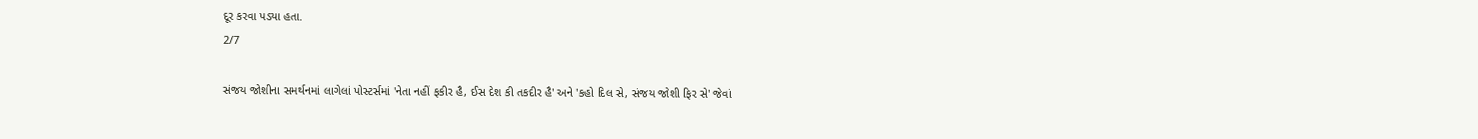દૂર કરવા પડ્યા હતા.
2/7

સંજય જોશીના સમર્થનમાં લાગેલાં પોસ્ટર્સમાં 'નેતા નહીં ફકીર હૈ, ઈસ દેશ કી તકદીર હૈ' અને 'કહો દિલ સે, સંજય જોશી ફિર સે' જેવાં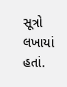સૂત્રો લખાયાં હતાં.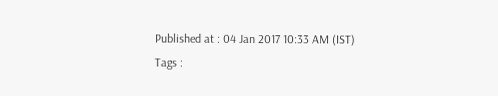Published at : 04 Jan 2017 10:33 AM (IST)
Tags :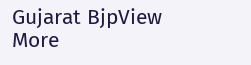Gujarat BjpView More